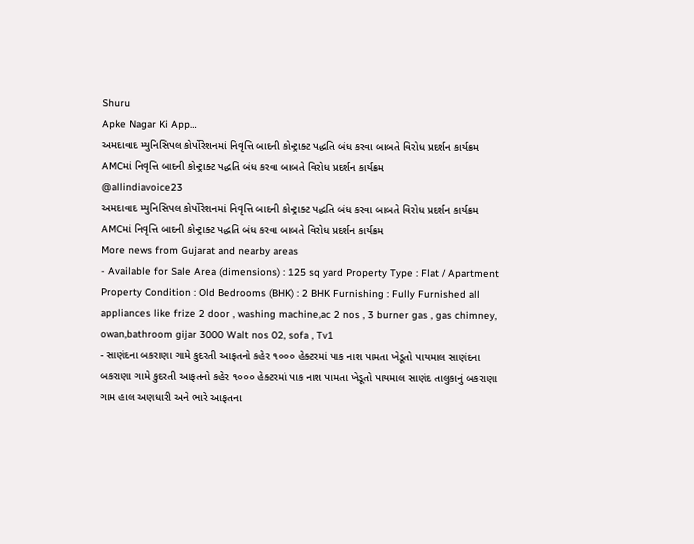Shuru
Apke Nagar Ki App…
અમદાવાદ મ્યુનિસિપલ કોર્પોરેશનમાં નિવૃત્તિ બાદની કોન્ટ્રાક્ટ પદ્ધતિ બંધ કરવા બાબતે વિરોધ પ્રદર્શન કાર્યક્રમ AMCમાં નિવૃત્તિ બાદની કોન્ટ્રાક્ટ પદ્ધતિ બંધ કરવા બાબતે વિરોધ પ્રદર્શન કાર્યક્રમ
@allindiavoice23
અમદાવાદ મ્યુનિસિપલ કોર્પોરેશનમાં નિવૃત્તિ બાદની કોન્ટ્રાક્ટ પદ્ધતિ બંધ કરવા બાબતે વિરોધ પ્રદર્શન કાર્યક્રમ AMCમાં નિવૃત્તિ બાદની કોન્ટ્રાક્ટ પદ્ધતિ બંધ કરવા બાબતે વિરોધ પ્રદર્શન કાર્યક્રમ
More news from Gujarat and nearby areas
- Available for Sale Area (dimensions) : 125 sq yard Property Type : Flat / Apartment Property Condition : Old Bedrooms (BHK) : 2 BHK Furnishing : Fully Furnished all appliances like frize 2 door , washing machine,ac 2 nos , 3 burner gas , gas chimney, owan,bathroom gijar 3000 Walt nos 02, sofa , Tv1
- સાણંદના બકરાણા ગામે કુદરતી આફતનો કહેર ૧૦૦૦ હેક્ટરમાં પાક નાશ પામતા ખેડૂતો પાયમાલ સાણંદના બકરાણા ગામે કુદરતી આફતનો કહેર ૧૦૦૦ હેક્ટરમાં પાક નાશ પામતા ખેડૂતો પાયમાલ સાણંદ તાલુકાનું બકરાણા ગામ હાલ અણધારી અને ભારે આફતના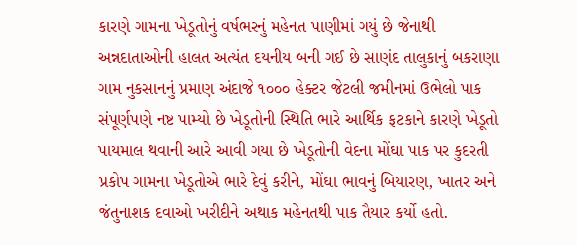કારણે ગામના ખેડૂતોનું વર્ષભરનું મહેનત પાણીમાં ગયું છે જેનાથી અન્નદાતાઓની હાલત અત્યંત દયનીય બની ગઈ છે સાણંદ તાલુકાનું બકરાણા ગામ નુકસાનનું પ્રમાણ અંદાજે ૧૦૦૦ હેક્ટર જેટલી જમીનમાં ઉભેલો પાક સંપૂર્ણપણે નષ્ટ પામ્યો છે ખેડૂતોની સ્થિતિ ભારે આર્થિક ફટકાને કારણે ખેડૂતો પાયમાલ થવાની આરે આવી ગયા છે ખેડૂતોની વેદના મોંઘા પાક પર કુદરતી પ્રકોપ ગામના ખેડૂતોએ ભારે દેવું કરીને, મોંઘા ભાવનું બિયારણ, ખાતર અને જંતુનાશક દવાઓ ખરીદીને અથાક મહેનતથી પાક તૈયાર કર્યો હતો.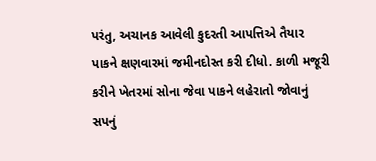પરંતુ, અચાનક આવેલી કુદરતી આપત્તિએ તૈયાર પાકને ક્ષણવારમાં જમીનદોસ્ત કરી દીધો. કાળી મજૂરી કરીને ખેતરમાં સોના જેવા પાકને લહેરાતો જોવાનું સપનું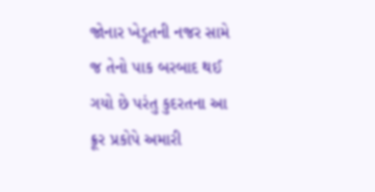જોનાર ખેડૂતની નજર સામે જ તેનો પાક બરબાદ થઈ ગયો છે પરંતુ કુદરતના આ ક્રૂર પ્રકોપે અમારી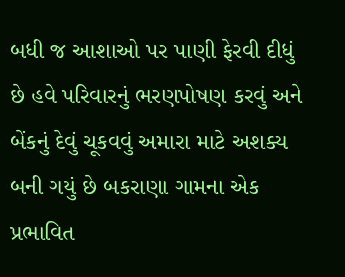બધી જ આશાઓ પર પાણી ફેરવી દીધું છે હવે પરિવારનું ભરણપોષણ કરવું અને બેંકનું દેવું ચૂકવવું અમારા માટે અશક્ય બની ગયું છે બકરાણા ગામના એક પ્રભાવિત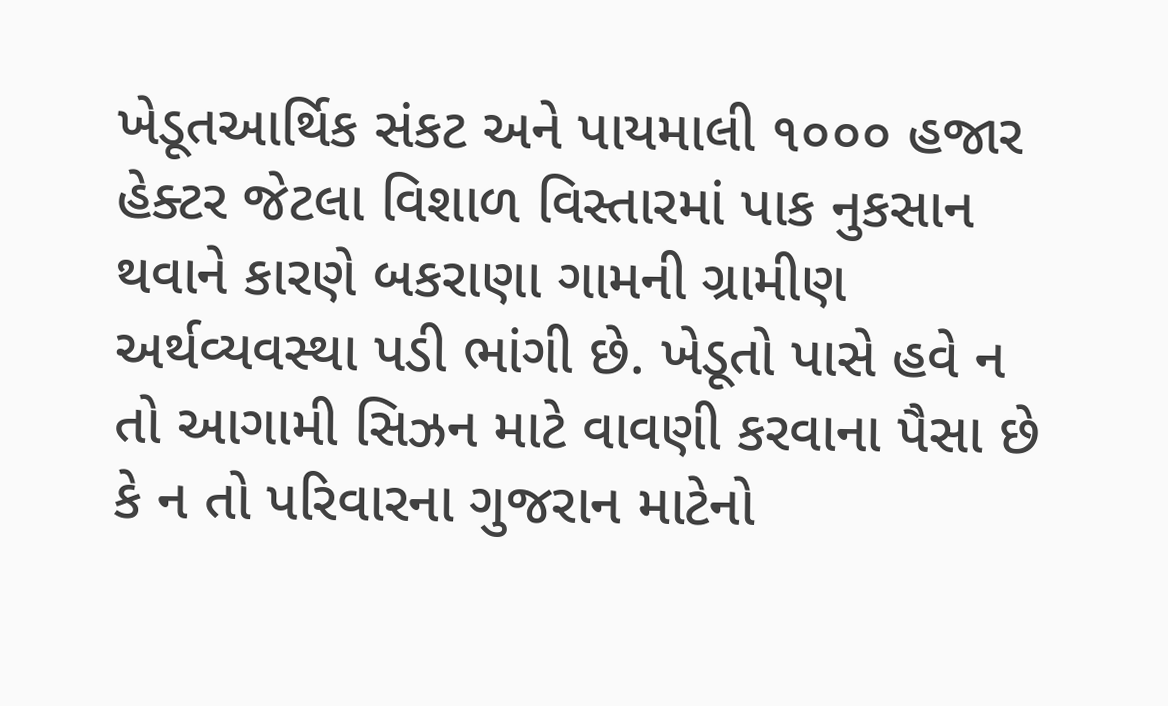ખેડૂતઆર્થિક સંકટ અને પાયમાલી ૧૦૦૦ હજાર હેક્ટર જેટલા વિશાળ વિસ્તારમાં પાક નુકસાન થવાને કારણે બકરાણા ગામની ગ્રામીણ અર્થવ્યવસ્થા પડી ભાંગી છે. ખેડૂતો પાસે હવે ન તો આગામી સિઝન માટે વાવણી કરવાના પૈસા છે કે ન તો પરિવારના ગુજરાન માટેનો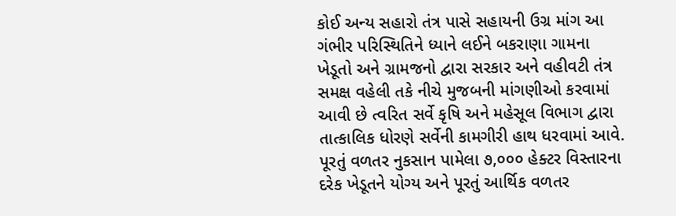કોઈ અન્ય સહારો તંત્ર પાસે સહાયની ઉગ્ર માંગ આ ગંભીર પરિસ્થિતિને ધ્યાને લઈને બકરાણા ગામના ખેડૂતો અને ગ્રામજનો દ્વારા સરકાર અને વહીવટી તંત્ર સમક્ષ વહેલી તકે નીચે મુજબની માંગણીઓ કરવામાં આવી છે ત્વરિત સર્વે કૃષિ અને મહેસૂલ વિભાગ દ્વારા તાત્કાલિક ધોરણે સર્વેની કામગીરી હાથ ધરવામાં આવે. પૂરતું વળતર નુકસાન પામેલા ૭,૦૦૦ હેક્ટર વિસ્તારના દરેક ખેડૂતને યોગ્ય અને પૂરતું આર્થિક વળતર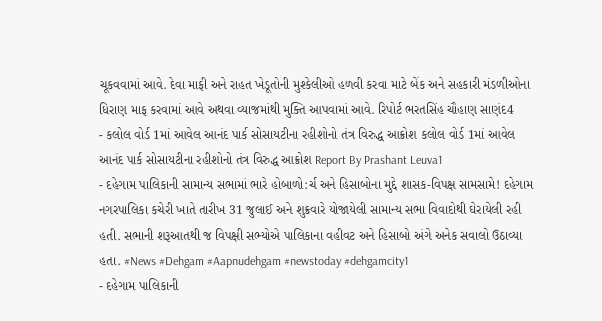ચૂકવવામાં આવે. દેવા માફી અને રાહત ખેડૂતોની મુશ્કેલીઓ હળવી કરવા માટે બેંક અને સહકારી મંડળીઓના ધિરાણ માફ કરવામાં આવે અથવા વ્યાજમાંથી મુક્તિ આપવામાં આવે. રિપોર્ટ ભરતસિંહ ચૌહાણ સાણંદ4
- કલોલ વોર્ડ 1માં આવેલ આનંદ પાર્ક સોસાયટીના રહીશોનો તંત્ર વિરુદ્ધ આક્રોશ કલોલ વોર્ડ 1માં આવેલ આનંદ પાર્ક સોસાયટીના રહીશોનો તંત્ર વિરુદ્ધ આક્રોશ Report By Prashant Leuva1
- દહેગામ પાલિકાની સામાન્ય સભામાં ભારે હોબાળો:ર્ચ અને હિસાબોના મુદ્દે શાસક-વિપક્ષ સામસામે! દહેગામ નગરપાલિકા કચેરી ખાતે તારીખ 31 જુલાઈ અને શુક્રવારે યોજાયેલી સામાન્ય સભા વિવાદોથી ઘેરાયેલી રહી હતી. સભાની શરૂઆતથી જ વિપક્ષી સભ્યોએ પાલિકાના વહીવટ અને હિસાબો અંગે અનેક સવાલો ઉઠાવ્યા હતા. #News #Dehgam #Aapnudehgam #newstoday #dehgamcity1
- દહેગામ પાલિકાની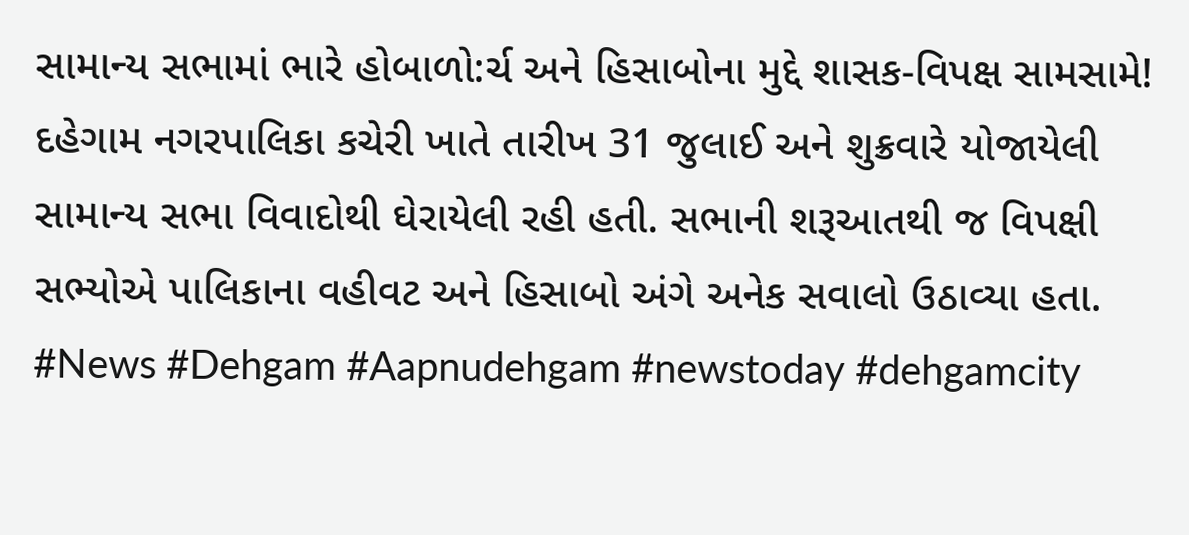સામાન્ય સભામાં ભારે હોબાળો:ર્ચ અને હિસાબોના મુદ્દે શાસક-વિપક્ષ સામસામે! દહેગામ નગરપાલિકા કચેરી ખાતે તારીખ 31 જુલાઈ અને શુક્રવારે યોજાયેલી સામાન્ય સભા વિવાદોથી ઘેરાયેલી રહી હતી. સભાની શરૂઆતથી જ વિપક્ષી સભ્યોએ પાલિકાના વહીવટ અને હિસાબો અંગે અનેક સવાલો ઉઠાવ્યા હતા. #News #Dehgam #Aapnudehgam #newstoday #dehgamcity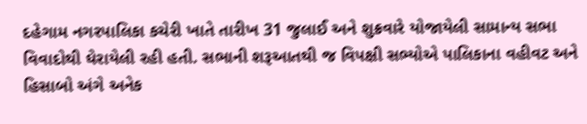દહેગામ નગરપાલિકા કચેરી ખાતે તારીખ 31 જુલાઈ અને શુક્રવારે યોજાયેલી સામાન્ય સભા વિવાદોથી ઘેરાયેલી રહી હતી. સભાની શરૂઆતથી જ વિપક્ષી સભ્યોએ પાલિકાના વહીવટ અને હિસાબો અંગે અનેક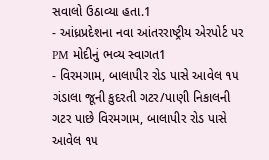સવાલો ઉઠાવ્યા હતા.1
- આંધ્રપ્રદેશના નવા આંતરરાષ્ટ્રીય એરપોર્ટ પર PM મોદીનું ભવ્ય સ્વાગત1
- વિરમગામ, બાલાપીર રોડ પાસે આવેલ ૧૫ ગંડાલા જૂની કુદરતી ગટર/પાણી નિકાલની ગટર પાછે વિરમગામ, બાલાપીર રોડ પાસે આવેલ ૧૫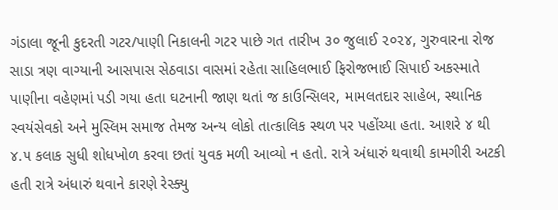ગંડાલા જૂની કુદરતી ગટર/પાણી નિકાલની ગટર પાછે ગત તારીખ ૩૦ જુલાઈ ૨૦૨૪, ગુરુવારના રોજ સાડા ત્રણ વાગ્યાની આસપાસ સેઠવાડા વાસમાં રહેતા સાહિલભાઈ ફિરોજભાઈ સિપાઈ અકસ્માતે પાણીના વહેણમાં પડી ગયા હતા ઘટનાની જાણ થતાં જ કાઉન્સિલર, મામલતદાર સાહેબ, સ્થાનિક સ્વયંસેવકો અને મુસ્લિમ સમાજ તેમજ અન્ય લોકો તાત્કાલિક સ્થળ પર પહોંચ્યા હતા. આશરે ૪ થી ૪.૫ કલાક સુધી શોધખોળ કરવા છતાં યુવક મળી આવ્યો ન હતો. રાત્રે અંધારું થવાથી કામગીરી અટકી હતી રાત્રે અંધારું થવાને કારણે રેસ્ક્યુ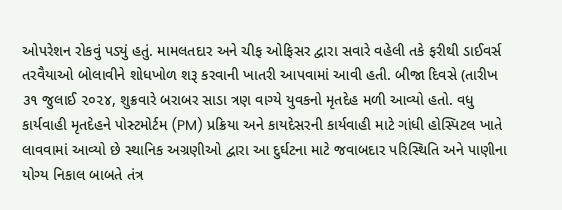ઓપરેશન રોકવું પડ્યું હતું. મામલતદાર અને ચીફ ઓફિસર દ્વારા સવારે વહેલી તકે ફરીથી ડાઈવર્સ તરવૈયાઓ બોલાવીને શોધખોળ શરૂ કરવાની ખાતરી આપવામાં આવી હતી. બીજા દિવસે (તારીખ ૩૧ જુલાઈ ૨૦૨૪, શુક્રવારે બરાબર સાડા ત્રણ વાગ્યે યુવકનો મૃતદેહ મળી આવ્યો હતો. વધુ કાર્યવાહી મૃતદેહને પોસ્ટમોર્ટમ (PM) પ્રક્રિયા અને કાયદેસરની કાર્યવાહી માટે ગાંધી હોસ્પિટલ ખાતે લાવવામાં આવ્યો છે સ્થાનિક અગ્રણીઓ દ્વારા આ દુર્ઘટના માટે જવાબદાર પરિસ્થિતિ અને પાણીના યોગ્ય નિકાલ બાબતે તંત્ર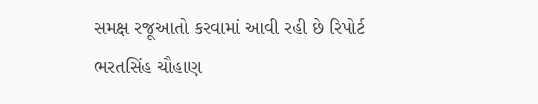સમક્ષ રજૂઆતો કરવામાં આવી રહી છે રિપોર્ટ ભરતસિંહ ચૌહાણ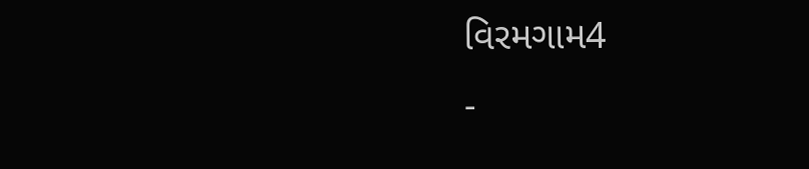વિરમગામ4
-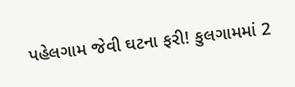પહેલગામ જેવી ઘટના ફરી! કુલગામમાં 2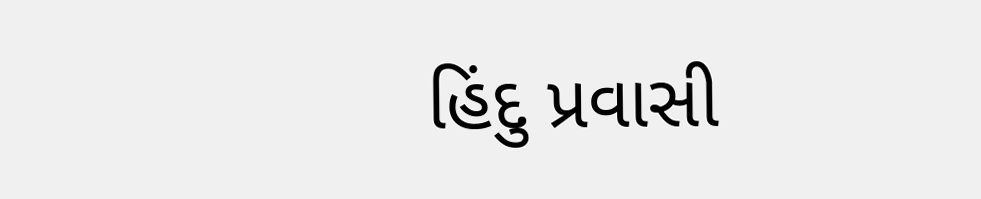હિંદુ પ્રવાસી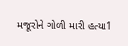મજૂરોને ગોળી મારી હત્યા1